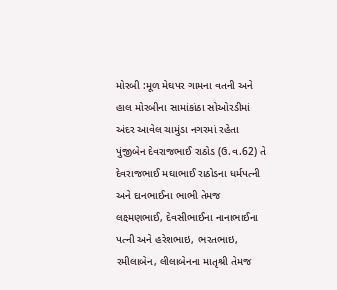મોરબી :મૂળ મેઘપર ગામના વતની અને હાલ મોરબીના સામાંકાંઠા સોઓરડીમાં અંદર આવેલ ચામુંડા નગરમાં રહેતા પુંજીબેન દેવરાજભાઈ રાઠોડ (ઉ.વ.62) તે દેવરાજભાઈ મઘાભાઈ રાઠોડના ધર્મપત્ની અને દાનભાઈના ભાભી તેમજ લક્ષ્મણભાઈ, દેવસીભાઈના નાનાભાઈના પત્ની અને હરેશભાઇ, ભરતભાઇ, રમીલાબેન, લીલાબેનના માતૃશ્રી તેમજ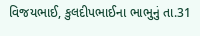વિજયભાઈ, કુલદીપભાઈના ભાભુનું તા.31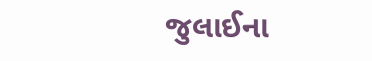જુલાઈના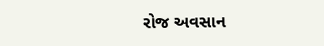રોજ અવસાન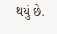થયું છે.